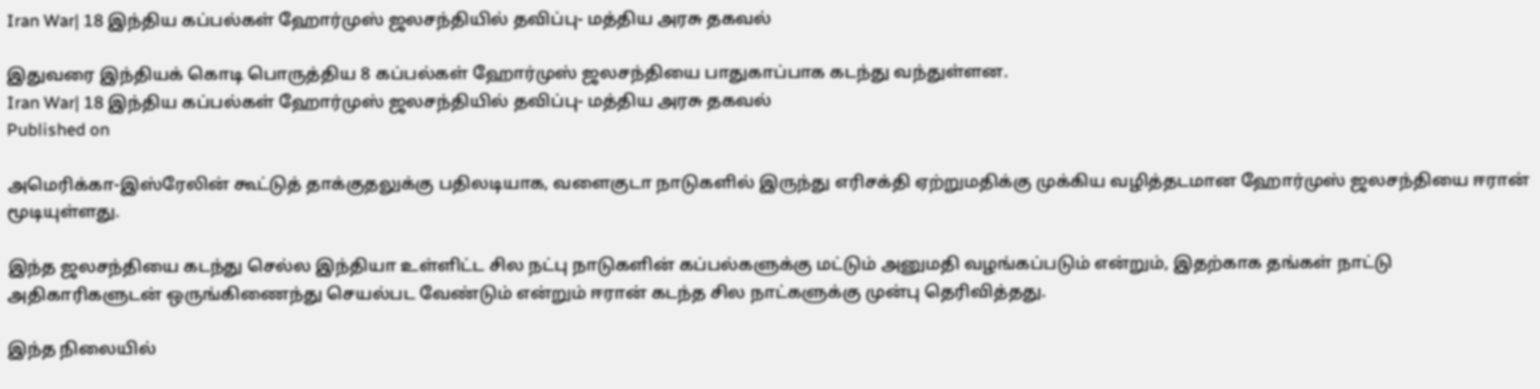Iran War| 18 இந்திய கப்பல்கள் ஹோர்முஸ் ஜலசந்தியில் தவிப்பு- மத்திய அரசு தகவல்

இதுவரை இந்தியக் கொடி பொருத்திய 8 கப்பல்கள் ஹோர்முஸ் ஜலசந்தியை பாதுகாப்பாக கடந்து வந்துள்ளன.
Iran War| 18 இந்திய கப்பல்கள் ஹோர்முஸ் ஜலசந்தியில் தவிப்பு- மத்திய அரசு தகவல்
Published on

அமெரிக்கா-இஸ்ரேலின் கூட்டுத் தாக்குதலுக்கு பதிலடியாக, வளைகுடா நாடுகளில் இருந்து எரிசக்தி ஏற்றுமதிக்கு முக்கிய வழித்தடமான ஹோர்முஸ் ஜலசந்தியை ஈரான் மூடியுள்ளது.

இந்த ஜலசந்தியை கடந்து செல்ல இந்தியா உள்ளிட்ட சில நட்பு நாடுகளின் கப்பல்களுக்கு மட்டும் அனுமதி வழங்கப்படும் என்றும், இதற்காக தங்கள் நாட்டு அதிகாரிகளுடன் ஒருங்கிணைந்து செயல்பட வேண்டும் என்றும் ஈரான் கடந்த சில நாட்களுக்கு முன்பு தெரிவித்தது.

இந்த நிலையில்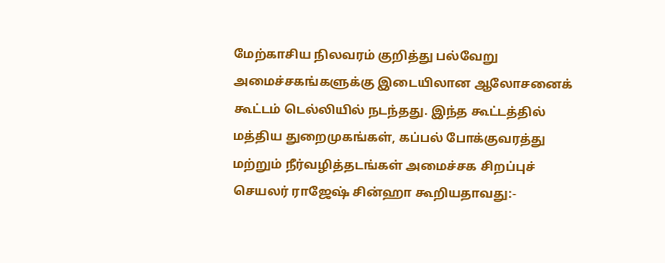மேற்காசிய நிலவரம் குறித்து பல்வேறு அமைச்சகங்களுக்கு இடையிலான ஆலோசனைக் கூட்டம் டெல்லியில் நடந்தது. இந்த கூட்டத்தில் மத்திய துறைமுகங்கள், கப்பல் போக்குவரத்து மற்றும் நீர்வழித்தடங்கள் அமைச்சக சிறப்புச் செயலர் ராஜேஷ் சின்ஹா கூறியதாவது:-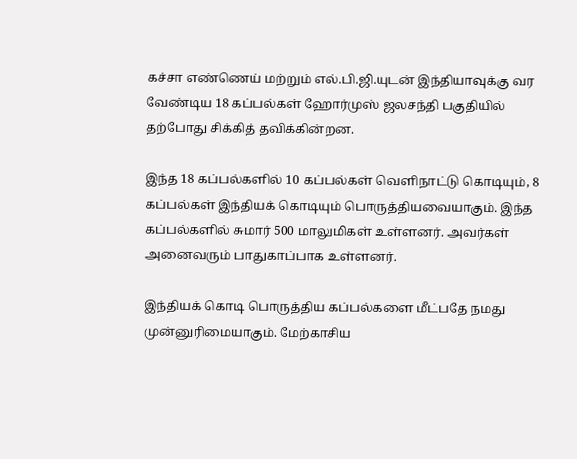கச்சா எண்ணெய் மற்றும் எல்.பி.ஜி.யுடன் இந்தியாவுக்கு வர வேண்டிய 18 கப்பல்கள் ஹோர்முஸ் ஜலசந்தி பகுதியில் தற்போது சிக்கித் தவிக்கின்றன.

இந்த 18 கப்பல்களில் 10 கப்பல்கள் வெளிநாட்டு கொடியும், 8 கப்பல்கள் இந்தியக் கொடியும் பொருத்தியவையாகும். இந்த கப்பல்களில் சுமார் 500 மாலுமிகள் உள்ளனர். அவர்கள் அனைவரும் பாதுகாப்பாக உள்ளனர்.

இந்தியக் கொடி பொருத்திய கப்பல்களை மீட்பதே நமது முன்னுரிமையாகும். மேற்காசிய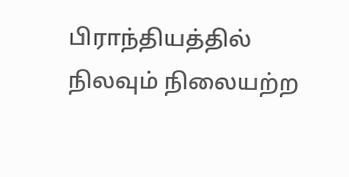பிராந்தியத்தில் நிலவும் நிலையற்ற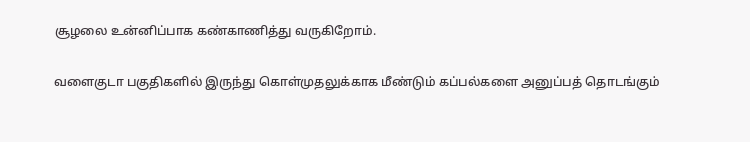சூழலை உன்னிப்பாக கண்காணித்து வருகிறோம்.

வளைகுடா பகுதிகளில் இருந்து கொள்முதலுக்காக மீண்டும் கப்பல்களை அனுப்பத் தொடங்கும்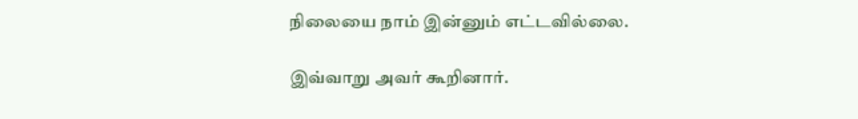நிலையை நாம் இன்னும் எட்டவில்லை.

இவ்வாறு அவர் கூறினார்.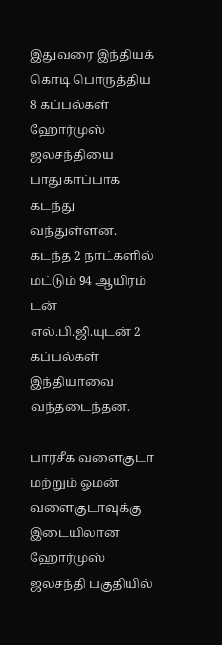இதுவரை இந்தியக் கொடி பொருத்திய 8 கப்பல்கள் ஹோர்முஸ் ஜலசந்தியை பாதுகாப்பாக கடந்து வந்துள்ளன. கடந்த 2 நாட்களில் மட்டும் 94 ஆயிரம் டன் எல்.பி.ஜி.யுடன் 2 கப்பல்கள் இந்தியாவை வந்தடைந்தன.

பாரசீக வளைகுடா மற்றும் ஓமன் வளைகுடாவுக்கு இடையிலான ஹோர்முஸ் ஜலசந்தி பகுதியில்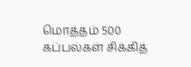மொத்தம் 500 கப்பல்கள் சிக்கித்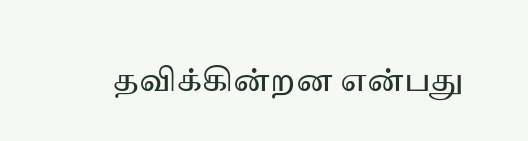தவிக்கின்றன என்பது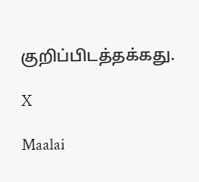குறிப்பிடத்தக்கது.

X

Maalai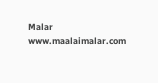Malar
www.maalaimalar.com